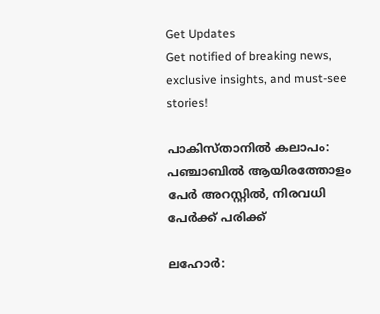Get Updates
Get notified of breaking news, exclusive insights, and must-see stories!

പാകിസ്താനില്‍ കലാപം: പഞ്ചാബില്‍ ആയിരത്തോളം പേര്‍ അറസ്റ്റില്‍, നിരവധി പേര്‍ക്ക് പരിക്ക്

ലഹോര്‍: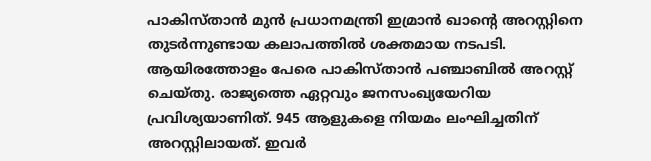പാകിസ്താന്‍ മുന്‍ പ്രധാനമന്ത്രി ഇമ്രാന്‍ ഖാന്റെ അറസ്റ്റിനെ തുടര്‍ന്നുണ്ടായ കലാപത്തില്‍ ശക്തമായ നടപടി. ആയിരത്തോളം പേരെ പാകിസ്താന്‍ പഞ്ചാബില്‍ അറസ്റ്റ് ചെയ്തു. രാജ്യത്തെ ഏറ്റവും ജനസംഖ്യയേറിയ പ്രവിശ്യയാണിത്. 945 ആളുകളെ നിയമം ലംഘിച്ചതിന് അറസ്റ്റിലായത്. ഇവര്‍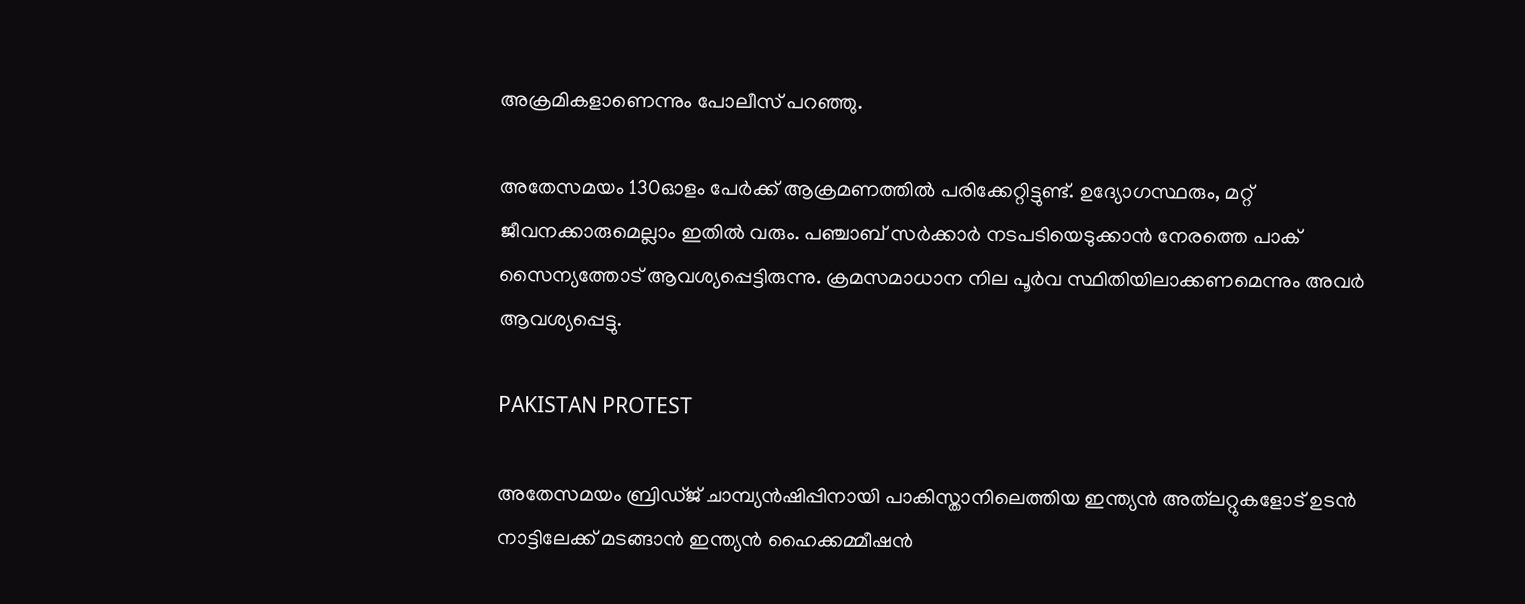അക്രമികളാണെന്നും പോലീസ് പറഞ്ഞു.

അതേസമയം 130ഓളം പേര്‍ക്ക് ആക്രമണത്തില്‍ പരിക്കേറ്റിട്ടുണ്ട്. ഉദ്യോഗസ്ഥരും, മറ്റ് ജീവനക്കാരുമെല്ലാം ഇതില്‍ വരും. പഞ്ചാബ് സര്‍ക്കാര്‍ നടപടിയെടുക്കാന്‍ നേരത്തെ പാക് സൈന്യത്തോട് ആവശ്യപ്പെട്ടിരുന്നു. ക്രമസമാധാന നില പൂര്‍വ സ്ഥിതിയിലാക്കണമെന്നും അവര്‍ ആവശ്യപ്പെട്ടു.

PAKISTAN PROTEST

അതേസമയം ബ്രിഡ്ജ് ചാമ്പ്യന്‍ഷിപ്പിനായി പാകിസ്താനിലെത്തിയ ഇന്ത്യന്‍ അത്‌ലറ്റുകളോട് ഉടന്‍ നാട്ടിലേക്ക് മടങ്ങാന്‍ ഇന്ത്യന്‍ ഹൈക്കമ്മീഷന്‍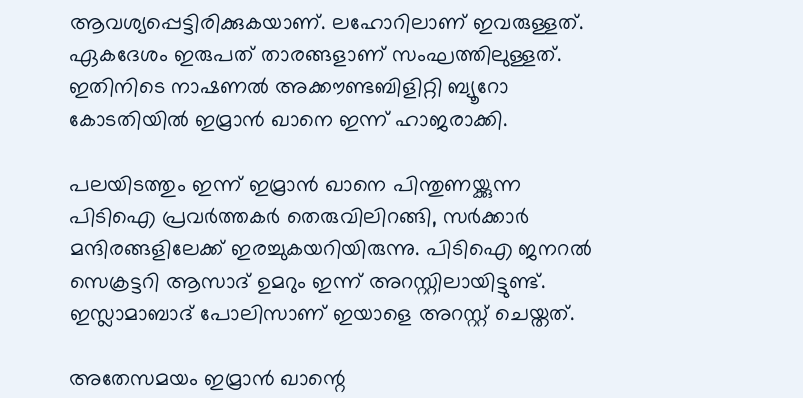ആവശ്യപ്പെട്ടിരിക്കുകയാണ്. ലഹോറിലാണ് ഇവരുള്ളത്. ഏകദേശം ഇരുപത് താരങ്ങളാണ് സംഘത്തിലുള്ളത്. ഇതിനിടെ നാഷണല്‍ അക്കൗണ്ടബിളിറ്റി ബ്യൂറോ കോടതിയില്‍ ഇമ്രാന്‍ ഖാനെ ഇന്ന് ഹാജരാക്കി.

പലയിടത്തും ഇന്ന് ഇമ്രാന്‍ ഖാനെ പിന്തുണയ്ക്കുന്ന പിടിഐ പ്രവര്‍ത്തകര്‍ തെരുവിലിറങ്ങി, സര്‍ക്കാര്‍ മന്ദിരങ്ങളിലേക്ക് ഇരച്ചുകയറിയിരുന്നു. പിടിഐ ജനറല്‍ സെക്രട്ടറി ആസാദ് ഉമറും ഇന്ന് അറസ്റ്റിലായിട്ടുണ്ട്. ഇസ്ലാമാബാദ് പോലിസാണ് ഇയാളെ അറസ്റ്റ് ചെയ്തത്.

അതേസമയം ഇമ്രാന്‍ ഖാന്റെ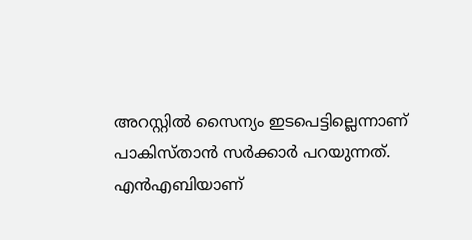അറസ്റ്റില്‍ സൈന്യം ഇടപെട്ടില്ലെന്നാണ് പാകിസ്താന്‍ സര്‍ക്കാര്‍ പറയുന്നത്. എന്‍എബിയാണ്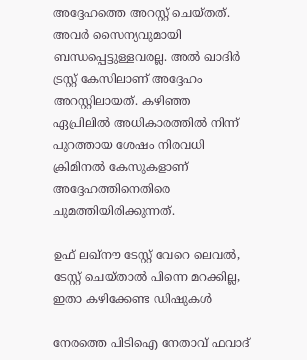അദ്ദേഹത്തെ അറസ്റ്റ് ചെയ്തത്. അവര്‍ സൈന്യവുമായി ബന്ധപ്പെട്ടുള്ളവരല്ല. അല്‍ ഖാദിര്‍ ട്രസ്റ്റ് കേസിലാണ് അദ്ദേഹം അറസ്റ്റിലായത്. കഴിഞ്ഞ ഏപ്രിലില്‍ അധികാരത്തില്‍ നിന്ന് പുറത്തായ ശേഷം നിരവധി ക്രിമിനല്‍ കേസുകളാണ് അദ്ദേഹത്തിനെതിരെ ചുമത്തിയിരിക്കുന്നത്.

ഉഫ് ലഖ്‌നൗ ടേസ്റ്റ് വേറെ ലെവല്‍, ടേസ്റ്റ് ചെയ്താല്‍ പിന്നെ മറക്കില്ല, ഇതാ കഴിക്കേണ്ട ഡിഷുകള്‍

നേരത്തെ പിടിഐ നേതാവ് ഫവാദ്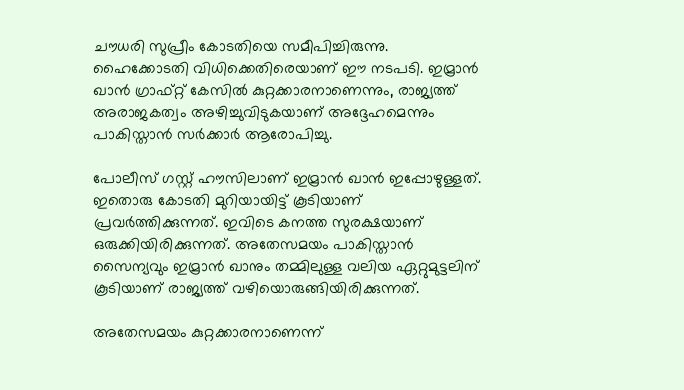ചൗധരി സുപ്രീം കോടതിയെ സമീപിച്ചിരുന്നു. ഹൈക്കോടതി വിധിക്കെതിരെയാണ് ഈ നടപടി. ഇമ്രാന്‍ ഖാന്‍ ഗ്രാഫ്റ്റ് കേസില്‍ കുറ്റക്കാരനാണെന്നും, രാജ്യത്ത് അരാജകത്വം അഴിച്ചുവിടുകയാണ് അദ്ദേഹമെന്നും പാകിസ്താന്‍ സര്‍ക്കാര്‍ ആരോപിച്ചു.

പോലീസ് ഗസ്റ്റ് ഹൗസിലാണ് ഇമ്രാന്‍ ഖാന്‍ ഇപ്പോഴുള്ളത്. ഇതൊരു കോടതി മുറിയായിട്ട് കൂടിയാണ് പ്രവര്‍ത്തിക്കുന്നത്. ഇവിടെ കനത്ത സുരക്ഷയാണ് ഒരുക്കിയിരിക്കുന്നത്. അതേസമയം പാകിസ്താന്‍ സൈന്യവും ഇമ്രാന്‍ ഖാനും തമ്മിലുള്ള വലിയ ഏറ്റുമുട്ടലിന് കൂടിയാണ് രാജ്യത്ത് വഴിയൊരുങ്ങിയിരിക്കുന്നത്.

അതേസമയം കുറ്റക്കാരനാണെന്ന്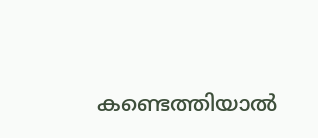കണ്ടെത്തിയാല്‍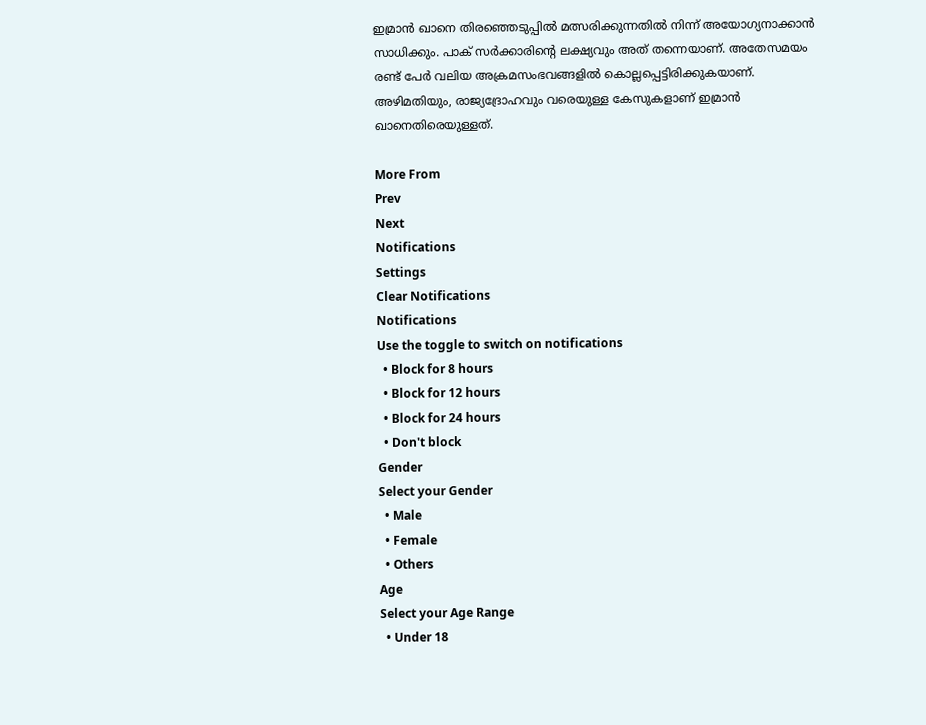ഇമ്രാന്‍ ഖാനെ തിരഞ്ഞെടുപ്പില്‍ മത്സരിക്കുന്നതില്‍ നിന്ന് അയോഗ്യനാക്കാന്‍ സാധിക്കും. പാക് സര്‍ക്കാരിന്റെ ലക്ഷ്യവും അത് തന്നെയാണ്. അതേസമയം രണ്ട് പേര്‍ വലിയ അക്രമസംഭവങ്ങളില്‍ കൊല്ലപ്പെട്ടിരിക്കുകയാണ്. അഴിമതിയും, രാജ്യദ്രോഹവും വരെയുള്ള കേസുകളാണ് ഇമ്രാന്‍ ഖാനെതിരെയുള്ളത്.

More From
Prev
Next
Notifications
Settings
Clear Notifications
Notifications
Use the toggle to switch on notifications
  • Block for 8 hours
  • Block for 12 hours
  • Block for 24 hours
  • Don't block
Gender
Select your Gender
  • Male
  • Female
  • Others
Age
Select your Age Range
  • Under 18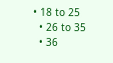• 18 to 25
  • 26 to 35
  • 36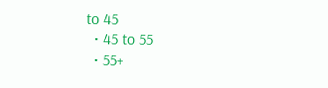to 45
  • 45 to 55
  • 55+